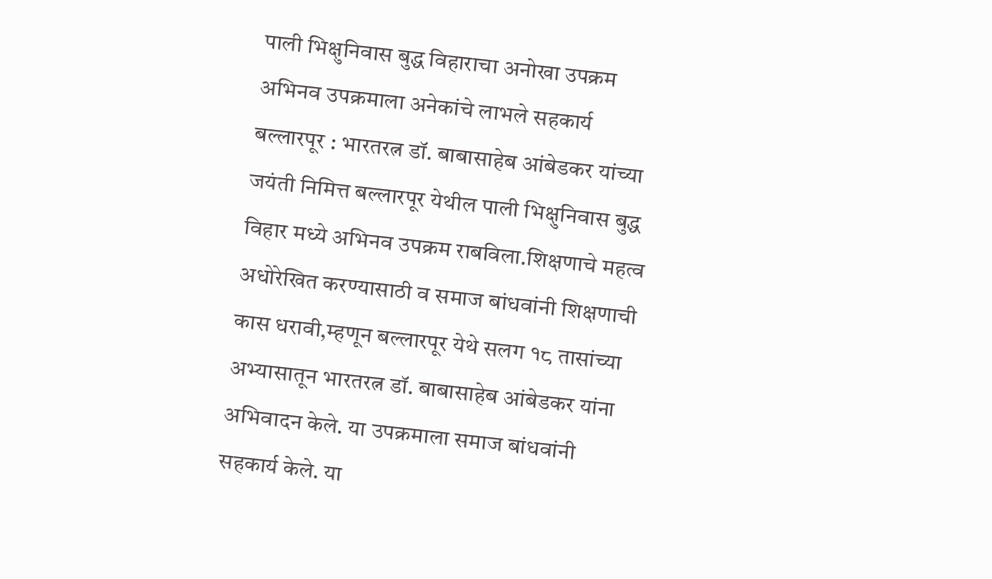पाली भिक्षुनिवास बुद्ध विहाराचा अनोखा उपक्रम
अभिनव उपक्रमाला अनेकांचे लाभले सहकार्य
बल्लारपूर : भारतरत्न डॉ. बाबासाहेब आंबेडकर यांच्या जयंती निमित्त बल्लारपूर येथील पाली भिक्षुनिवास बुद्ध विहार मध्ये अभिनव उपक्रम राबविला.शिक्षणाचे महत्व अधोरेखित करण्यासाठी व समाज बांधवांनी शिक्षणाची कास धरावी,म्हणून बल्लारपूर येथे सलग १८ तासांच्या अभ्यासातून भारतरत्न डॉ. बाबासाहेब आंबेडकर यांना अभिवादन केले. या उपक्रमाला समाज बांधवांनी सहकार्य केले. या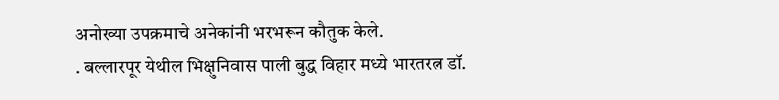अनोख्या उपक्रमाचे अनेकांनी भरभरून कौतुक केले.
. बल्लारपूर येथील भिक्षुनिवास पाली बुद्ध विहार मध्ये भारतरत्न डॉ.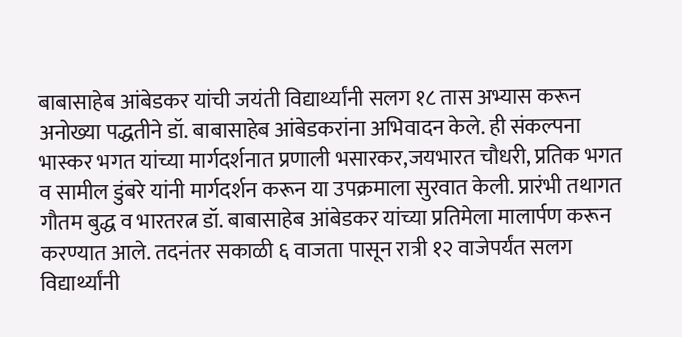बाबासाहेब आंबेडकर यांची जयंती विद्यार्थ्यांनी सलग १८ तास अभ्यास करून अनोख्या पद्धतीने डॉ. बाबासाहेब आंबेडकरांना अभिवादन केले. ही संकल्पना भास्कर भगत यांच्या मार्गदर्शनात प्रणाली भसारकर,जयभारत चौधरी, प्रतिक भगत व सामील डुंबरे यांनी मार्गदर्शन करून या उपक्रमाला सुरवात केली. प्रारंभी तथागत गौतम बुद्ध व भारतरत्न डॉ. बाबासाहेब आंबेडकर यांच्या प्रतिमेला मालार्पण करून करण्यात आले. तदनंतर सकाळी ६ वाजता पासून रात्री १२ वाजेपर्यंत सलग विद्यार्थ्यांनी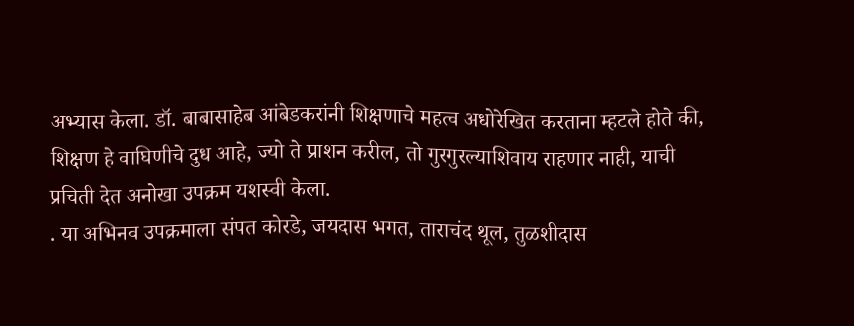अभ्यास केला. डॉ. बाबासाहेब आंबेडकरांनी शिक्षणाचे महत्व अधोरेखित करताना म्हटले होते की, शिक्षण हे वाघिणीचे दुध आहे, ज्यो ते प्राशन करील, तो गुरगुरल्याशिवाय राहणार नाही, याची प्रचिती देत अनोखा उपक्रम यशस्वी केला.
. या अभिनव उपक्रमाला संपत कोरडे, जयदास भगत, ताराचंद थूल, तुळशीदास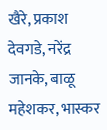खैरे, प्रकाश देवगडे, नरेंद्र जानके, बाळू महेशकर, भास्कर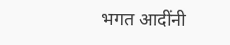भगत आदींनी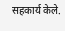सहकार्य केले.